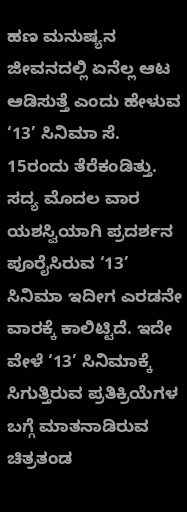ಹಣ ಮನುಷ್ಯನ ಜೀವನದಲ್ಲಿ ಏನೆಲ್ಲ ಆಟ ಆಡಿಸುತ್ತೆ ಎಂದು ಹೇಳುವ ‘13’ ಸಿನಿಮಾ ಸೆ. 15ರಂದು ತೆರೆಕಂಡಿತ್ತು. ಸದ್ಯ ಮೊದಲ ವಾರ ಯಶಸ್ವಿಯಾಗಿ ಪ್ರದರ್ಶನ ಪೂರೈಸಿರುವ ‘13’ ಸಿನಿಮಾ ಇದೀಗ ಎರಡನೇ ವಾರಕ್ಕೆ ಕಾಲಿಟ್ಟಿದೆ. ಇದೇ ವೇಳೆ ‘13’ ಸಿನಿಮಾಕ್ಕೆ ಸಿಗುತ್ತಿರುವ ಪ್ರತಿಕ್ರಿಯೆಗಳ ಬಗ್ಗೆ ಮಾತನಾಡಿರುವ ಚಿತ್ರತಂಡ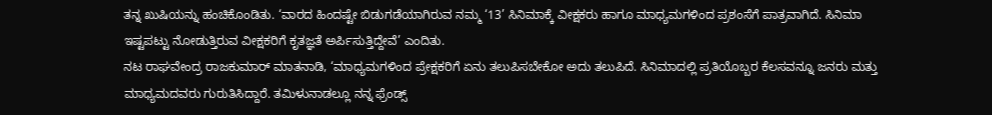ತನ್ನ ಖುಷಿಯನ್ನು ಹಂಚಿಕೊಂಡಿತು. ‘ವಾರದ ಹಿಂದಷ್ಟೇ ಬಿಡುಗಡೆಯಾಗಿರುವ ನಮ್ಮ ‘13’ ಸಿನಿಮಾಕ್ಕೆ ವೀಕ್ಷಕರು ಹಾಗೂ ಮಾಧ್ಯಮಗಳಿಂದ ಪ್ರಶಂಸೆಗೆ ಪಾತ್ರವಾಗಿದೆ. ಸಿನಿಮಾ ಇಷ್ಟಪಟ್ಟು ನೋಡುತ್ತಿರುವ ವೀಕ್ಷಕರಿಗೆ ಕೃತಜ್ಞತೆ ಅರ್ಪಿಸುತ್ತಿದ್ದೇವೆ’ ಎಂದಿತು.
ನಟ ರಾಘವೇಂದ್ರ ರಾಜಕುಮಾರ್ ಮಾತನಾಡಿ, ‘ಮಾಧ್ಯಮಗಳಿಂದ ಪ್ರೇಕ್ಷಕರಿಗೆ ಏನು ತಲುಪಿಸಬೇಕೋ ಅದು ತಲುಪಿದೆ. ಸಿನಿಮಾದಲ್ಲಿ ಪ್ರತಿಯೊಬ್ಬರ ಕೆಲಸವನ್ನೂ ಜನರು ಮತ್ತು ಮಾಧ್ಯಮದವರು ಗುರುತಿಸಿದ್ದಾರೆ. ತಮಿಳುನಾಡಲ್ಲೂ ನನ್ನ ಫ್ರೆಂಡ್ಸ್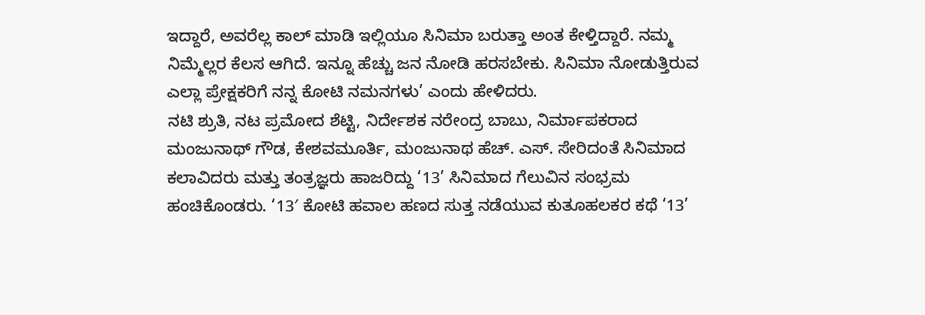ಇದ್ದಾರೆ, ಅವರೆಲ್ಲ ಕಾಲ್ ಮಾಡಿ ಇಲ್ಲಿಯೂ ಸಿನಿಮಾ ಬರುತ್ತಾ ಅಂತ ಕೇಳ್ತಿದ್ದಾರೆ. ನಮ್ಮ ನಿಮ್ಮೆಲ್ಲರ ಕೆಲಸ ಆಗಿದೆ. ಇನ್ನೂ ಹೆಚ್ಚು ಜನ ನೋಡಿ ಹರಸಬೇಕು. ಸಿನಿಮಾ ನೋಡುತ್ತಿರುವ ಎಲ್ಲಾ ಪ್ರೇಕ್ಷಕರಿಗೆ ನನ್ನ ಕೋಟಿ ನಮನಗಳು’ ಎಂದು ಹೇಳಿದರು.
ನಟಿ ಶ್ರುತಿ, ನಟ ಪ್ರಮೋದ ಶೆಟ್ಟಿ, ನಿರ್ದೇಶಕ ನರೇಂದ್ರ ಬಾಬು, ನಿರ್ಮಾಪಕರಾದ ಮಂಜುನಾಥ್ ಗೌಡ, ಕೇಶವಮೂರ್ತಿ, ಮಂಜುನಾಥ ಹೆಚ್. ಎಸ್. ಸೇರಿದಂತೆ ಸಿನಿಮಾದ ಕಲಾವಿದರು ಮತ್ತು ತಂತ್ರಜ್ಞರು ಹಾಜರಿದ್ದು ‘13’ ಸಿನಿಮಾದ ಗೆಲುವಿನ ಸಂಭ್ರಮ ಹಂಚಿಕೊಂಡರು. ‘13′ ಕೋಟಿ ಹವಾಲ ಹಣದ ಸುತ್ತ ನಡೆಯುವ ಕುತೂಹಲಕರ ಕಥೆ ‘13’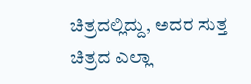ಚಿತ್ರದಲ್ಲಿದ್ದು, ಅದರ ಸುತ್ತ ಚಿತ್ರದ ಎಲ್ಲಾ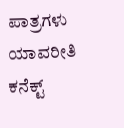ಪಾತ್ರಗಳು ಯಾವರೀತಿ ಕನೆಕ್ಟ್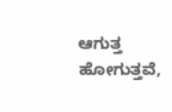ಆಗುತ್ತ ಹೋಗುತ್ತವೆ,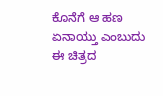ಕೊನೆಗೆ ಆ ಹಣ ಏನಾಯ್ತು ಎಂಬುದು ಈ ಚಿತ್ರದ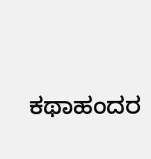ಕಥಾಹಂದರ